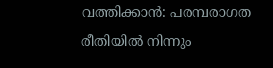വത്തിക്കാൻ: പരമ്പരാഗത രീതിയിൽ നിന്നും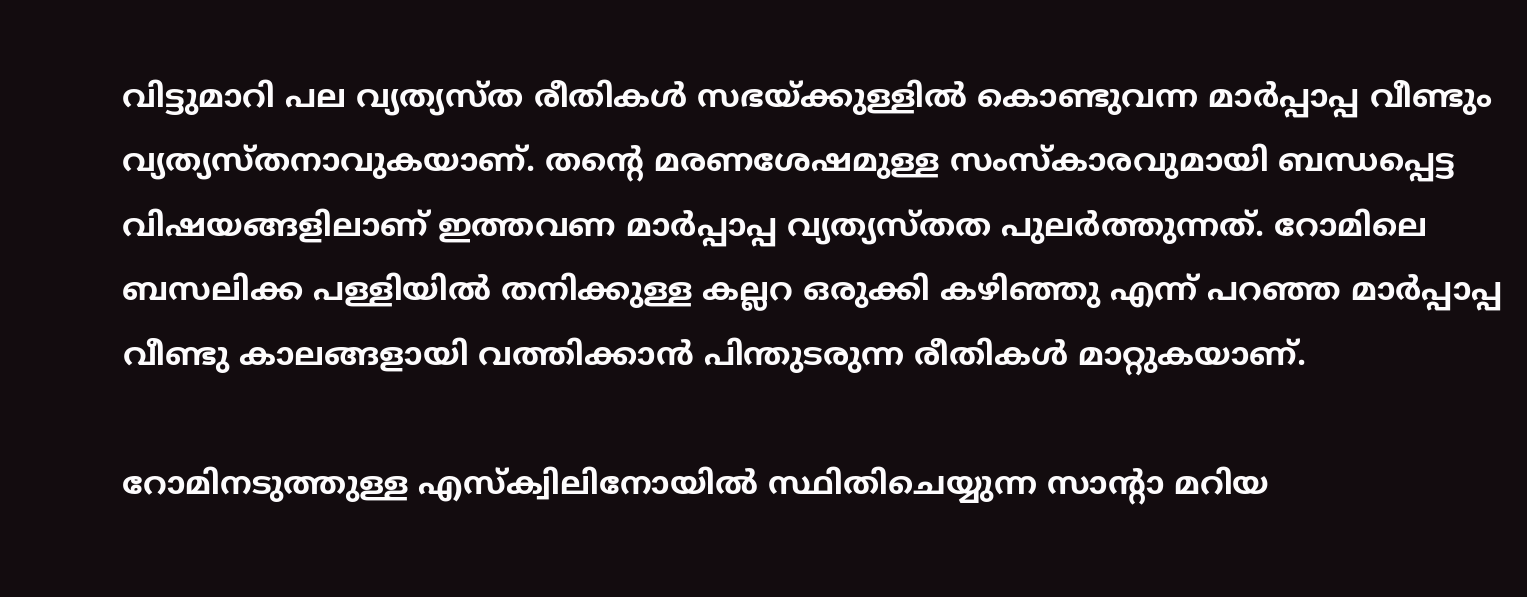വിട്ടുമാറി പല വ്യത്യസ്ത രീതികൾ സഭയ്ക്കുള്ളിൽ കൊണ്ടുവന്ന മാർപ്പാപ്പ വീണ്ടും വ്യത്യസ്തനാവുകയാണ്. തന്റെ മരണശേഷമുള്ള സംസ്‌കാരവുമായി ബന്ധപ്പെട്ട വിഷയങ്ങളിലാണ് ഇത്തവണ മാർപ്പാപ്പ വ്യത്യസ്തത പുലർത്തുന്നത്. റോമിലെ ബസലിക്ക പള്ളിയിൽ തനിക്കുള്ള കല്ലറ ഒരുക്കി കഴിഞ്ഞു എന്ന് പറഞ്ഞ മാർപ്പാപ്പ വീണ്ടു കാലങ്ങളായി വത്തിക്കാൻ പിന്തുടരുന്ന രീതികൾ മാറ്റുകയാണ്.

റോമിനടുത്തുള്ള എസ്‌ക്വിലിനോയിൽ സ്ഥിതിചെയ്യുന്ന സാന്റാ മറിയ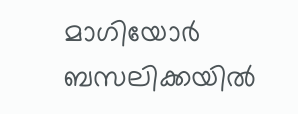മാഗിയോർ ബസലിക്കയിൽ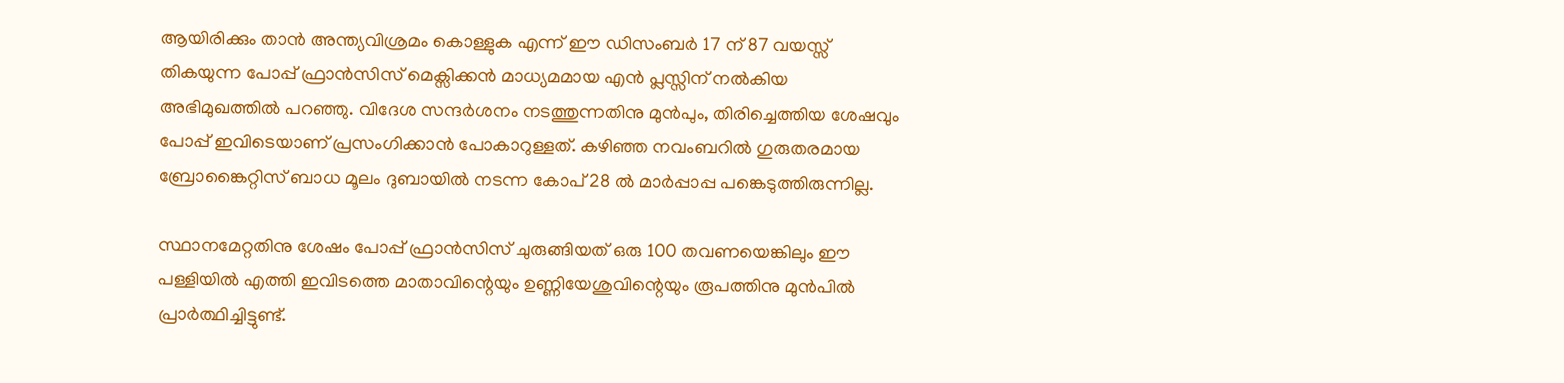ആയിരിക്കും താൻ അന്ത്യവിശ്രമം കൊള്ളുക എന്ന് ഈ ഡിസംബർ 17 ന് 87 വയസ്സ് തികയുന്ന പോപ്പ് ഫ്രാൻസിസ് മെക്സിക്കൻ മാധ്യമമായ എൻ പ്ലസ്സിന് നൽകിയ അഭിമുഖത്തിൽ പറഞ്ഞു. വിദേശ സന്ദർശനം നടത്തുന്നതിനു മുൻപും, തിരിച്ചെത്തിയ ശേഷവും പോപ്പ് ഇവിടെയാണ് പ്രസംഗിക്കാൻ പോകാറുള്ളത്. കഴിഞ്ഞ നവംബറിൽ ഗുരുതരമായ ബ്രോങ്കൈറ്റിസ് ബാധ മൂലം ദുബായിൽ നടന്ന കോപ് 28 ൽ മാർപ്പാപ്പ പങ്കെടുത്തിരുന്നില്ല.

സ്ഥാനമേറ്റതിനു ശേഷം പോപ്പ് ഫ്രാൻസിസ് ചുരുങ്ങിയത് ഒരു 100 തവണയെങ്കിലും ഈ പള്ളിയിൽ എത്തി ഇവിടത്തെ മാതാവിന്റെയും ഉണ്ണിയേശുവിന്റെയും രൂപത്തിനു മുൻപിൽ പ്രാർത്ഥിച്ചിട്ടുണ്ട്.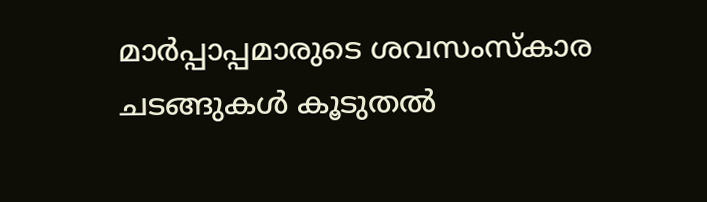മാർപ്പാപ്പമാരുടെ ശവസംസ്‌കാര ചടങ്ങുകൾ കൂടുതൽ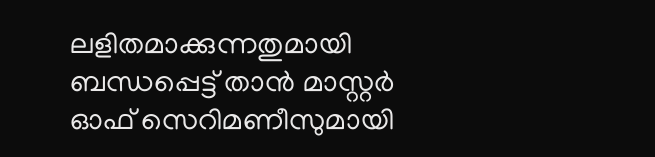ലളിതമാക്കുന്നതുമായി ബന്ധപ്പെട്ട് താൻ മാസ്റ്റർ ഓഫ് സെറിമണീസുമായി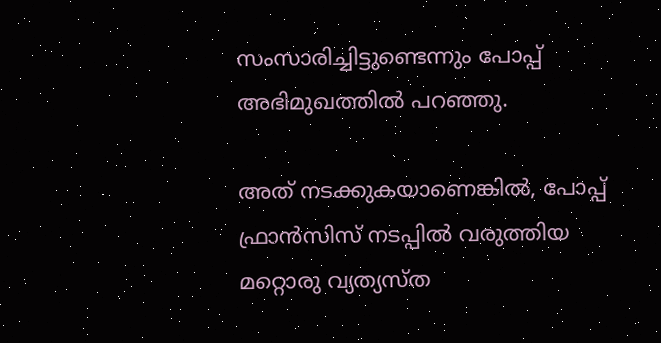സംസാരിച്ചിട്ടുണ്ടെന്നും പോപ്പ് അഭിമുഖത്തിൽ പറഞ്ഞു.

അത് നടക്കുകയാണെങ്കിൽ, പോപ്പ് ഫ്രാൻസിസ് നടപ്പിൽ വരുത്തിയ മറ്റൊരു വ്യത്യസ്ത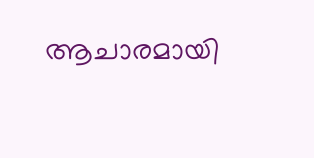ആചാരമായി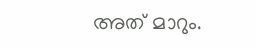അത് മാറും.